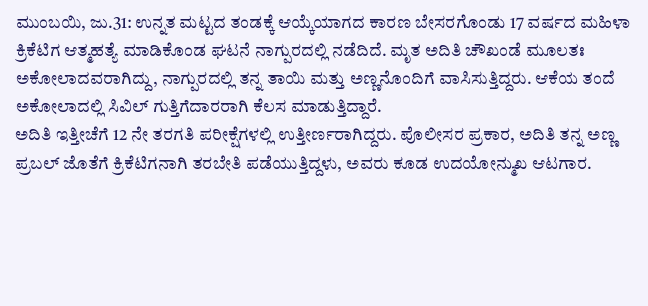ಮುಂಬಯಿ, ಜು.31: ಉನ್ನತ ಮಟ್ಟದ ತಂಡಕ್ಕೆ ಆಯ್ಕೆಯಾಗದ ಕಾರಣ ಬೇಸರಗೊಂಡು 17 ವರ್ಷದ ಮಹಿಳಾ ಕ್ರಿಕೆಟಿಗ ಆತ್ಮಹತ್ಯೆ ಮಾಡಿಕೊಂಡ ಘಟನೆ ನಾಗ್ಪುರದಲ್ಲಿ ನಡೆದಿದೆ. ಮೃತ ಅದಿತಿ ಚೌಖಂಡೆ ಮೂಲತಃ ಅಕೋಲಾದವರಾಗಿದ್ದು, ನಾಗ್ಪುರದಲ್ಲಿ ತನ್ನ ತಾಯಿ ಮತ್ತು ಅಣ್ಣನೊಂದಿಗೆ ವಾಸಿಸುತ್ತಿದ್ದರು. ಆಕೆಯ ತಂದೆ ಅಕೋಲಾದಲ್ಲಿ ಸಿವಿಲ್ ಗುತ್ತಿಗೆದಾರರಾಗಿ ಕೆಲಸ ಮಾಡುತ್ತಿದ್ದಾರೆ.
ಅದಿತಿ ಇತ್ತೀಚೆಗೆ 12 ನೇ ತರಗತಿ ಪರೀಕ್ಷೆಗಳಲ್ಲಿ ಉತ್ತೀರ್ಣರಾಗಿದ್ದರು. ಪೊಲೀಸರ ಪ್ರಕಾರ, ಅದಿತಿ ತನ್ನ ಅಣ್ಣ ಪ್ರಬಲ್ ಜೊತೆಗೆ ಕ್ರಿಕೆಟಿಗನಾಗಿ ತರಬೇತಿ ಪಡೆಯುತ್ತಿದ್ದಳು, ಅವರು ಕೂಡ ಉದಯೋನ್ಮುಖ ಆಟಗಾರ.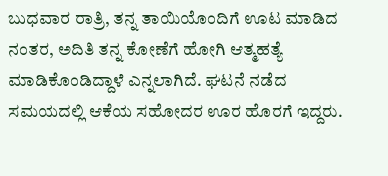ಬುಧವಾರ ರಾತ್ರಿ, ತನ್ನ ತಾಯಿಯೊಂದಿಗೆ ಊಟ ಮಾಡಿದ ನಂತರ, ಅದಿತಿ ತನ್ನ ಕೋಣೆಗೆ ಹೋಗಿ ಆತ್ಮಹತ್ಯೆ ಮಾಡಿಕೊಂಡಿದ್ದಾಳೆ ಎನ್ನಲಾಗಿದೆ. ಘಟನೆ ನಡೆದ ಸಮಯದಲ್ಲಿ ಆಕೆಯ ಸಹೋದರ ಊರ ಹೊರಗೆ ಇದ್ದರು.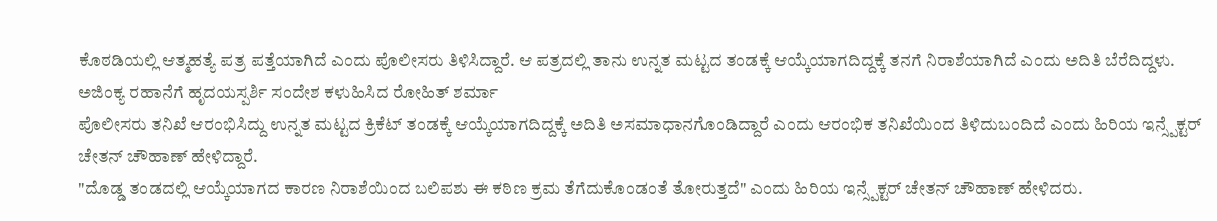ಕೊಠಡಿಯಲ್ಲಿ ಆತ್ಮಹತ್ಯೆ ಪತ್ರ ಪತ್ತೆಯಾಗಿದೆ ಎಂದು ಪೊಲೀಸರು ತಿಳಿಸಿದ್ದಾರೆ. ಆ ಪತ್ರದಲ್ಲಿ ತಾನು ಉನ್ನತ ಮಟ್ಟದ ತಂಡಕ್ಕೆ ಆಯ್ಕೆಯಾಗದಿದ್ದಕ್ಕೆ ತನಗೆ ನಿರಾಶೆಯಾಗಿದೆ ಎಂದು ಅದಿತಿ ಬೆರೆದಿದ್ದಳು.
ಅಜಿಂಕ್ಯ ರಹಾನೆಗೆ ಹೃದಯಸ್ಪರ್ಶಿ ಸಂದೇಶ ಕಳುಹಿಸಿದ ರೋಹಿತ್ ಶರ್ಮಾ
ಪೊಲೀಸರು ತನಿಖೆ ಆರಂಭಿಸಿದ್ದು ಉನ್ನತ ಮಟ್ಟದ ಕ್ರಿಕೆಟ್ ತಂಡಕ್ಕೆ ಆಯ್ಕೆಯಾಗದಿದ್ದಕ್ಕೆ ಅದಿತಿ ಅಸಮಾಧಾನಗೊಂಡಿದ್ದಾರೆ ಎಂದು ಆರಂಭಿಕ ತನಿಖೆಯಿಂದ ತಿಳಿದುಬಂದಿದೆ ಎಂದು ಹಿರಿಯ ಇನ್ಸ್ಪೆಕ್ಟರ್ ಚೇತನ್ ಚೌಹಾಣ್ ಹೇಳಿದ್ದಾರೆ.
"ದೊಡ್ಡ ತಂಡದಲ್ಲಿ ಆಯ್ಕೆಯಾಗದ ಕಾರಣ ನಿರಾಶೆಯಿಂದ ಬಲಿಪಶು ಈ ಕಠಿಣ ಕ್ರಮ ತೆಗೆದುಕೊಂಡಂತೆ ತೋರುತ್ತದೆ" ಎಂದು ಹಿರಿಯ ಇನ್ಸ್ಪೆಕ್ಟರ್ ಚೇತನ್ ಚೌಹಾಣ್ ಹೇಳಿದರು.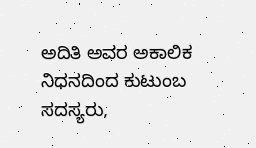ಅದಿತಿ ಅವರ ಅಕಾಲಿಕ ನಿಧನದಿಂದ ಕುಟುಂಬ ಸದಸ್ಯರು,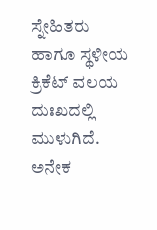ಸ್ನೇಹಿತರು ಹಾಗೂ ಸ್ಥಳೀಯ ಕ್ರಿಕೆಟ್ ವಲಯ ದುಃಖದಲ್ಲಿ ಮುಳುಗಿದೆ. ಅನೇಕ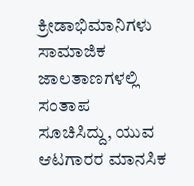ಕ್ರೀಡಾಭಿಮಾನಿಗಳು ಸಾಮಾಜಿಕ ಜಾಲತಾಣಗಳಲ್ಲಿ ಸಂತಾಪ ಸೂಚಿಸಿದ್ದು, ಯುವ ಆಟಗಾರರ ಮಾನಸಿಕ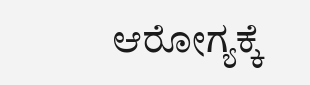ಆರೋಗ್ಯಕ್ಕೆ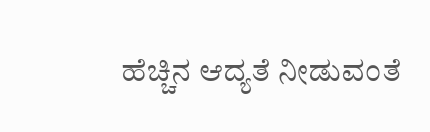ಹೆಚ್ಚಿನ ಆದ್ಯತೆ ನೀಡುವಂತೆ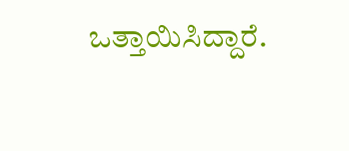ಒತ್ತಾಯಿಸಿದ್ದಾರೆ.